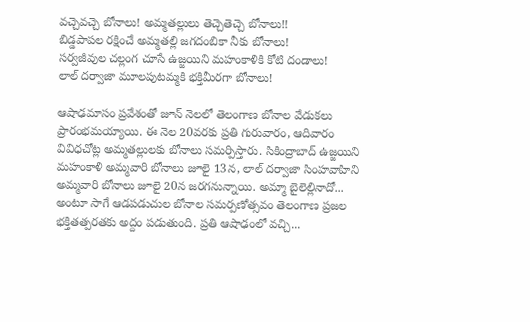వచ్చెవచ్చె బోనాలు! అమ్మతల్లులు తెచ్చెతెచ్చె బోనాలు!!
బిడ్డపాపల రక్షించే అమ్మతల్లి జగదంబికా నీకు బోనాలు!
సర్వజీవుల చల్లంగ చూసే ఉజ్జయిని మహంకాళికి కోటి దండాలు!
లాల్ దర్వాజా మూలపుటమ్మకి భక్తిమీరగా బోనాలు!

ఆషాఢమాసం ప్రవేశంతో జూన్ నెలలో తెలంగాణ బోనాల వేడుకలు ప్రారంభమయ్యాయి. ఈ నెల 20వరకు ప్రతి గురువారం, ఆదివారం వివిధచోట్ల అమ్మతల్లులకు బోనాలు సమర్పిస్తారు. సికింద్రాబాద్ ఉజ్జయిని మహంకాళి అమ్మవారి బోనాలు జూలై 13న, లాల్ దర్వాజా సింహవాహిని అమ్మవారి బోనాలు జూలై 20న జరగనున్నాయి. అమ్మా బైలెల్లినాదో... అంటూ సాగే ఆడపడుచుల బోనాల సమర్పణోత్సవం తెలంగాణ ప్రజల భక్తితత్పరతకు అద్దం పడుతుంది. ప్రతి ఆషాఢంలో వచ్చి...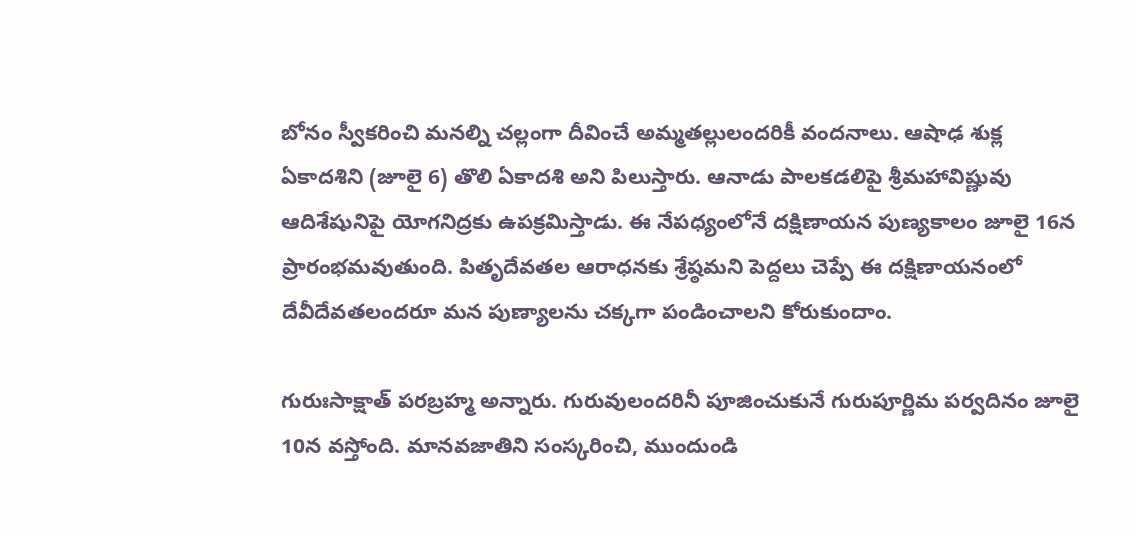బోనం స్వీకరించి మనల్ని చల్లంగా దీవించే అమ్మతల్లులందరికీ వందనాలు. ఆషాఢ శుక్ల ఏకాదశిని (జూలై 6) తొలి ఏకాదశి అని పిలుస్తారు. ఆనాడు పాలకడలిపై శ్రీమహావిష్ణువు ఆదిశేషునిపై యోగనిద్రకు ఉపక్రమిస్తాడు. ఈ నేపధ్యంలోనే దక్షిణాయన పుణ్యకాలం జూలై 16న ప్రారంభమవుతుంది. పితృదేవతల ఆరాధనకు శ్రేష్ఠమని పెద్దలు చెప్పే ఈ దక్షిణాయనంలో దేవీదేవతలందరూ మన పుణ్యాలను చక్కగా పండించాలని కోరుకుందాం.

గురుఃసాక్షాత్ పరబ్రహ్మ అన్నారు. గురువులందరినీ పూజించుకునే గురుపూర్ణిమ పర్వదినం జూలై 10న వస్తోంది. మానవజాతిని సంస్కరించి, ముందుండి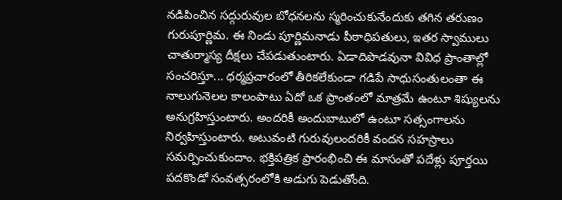నడిపించిన సద్గురువుల బోధనలను స్మరించుకునేందుకు తగిన తరుణం గురుపూర్ణిమ. ఈ నిండు పూర్ణిమనాడు పీఠాధిపతులు, ఇతర స్వాములు చాతుర్మాస్య దీక్షలు చేపడుతుంటారు. ఏడాదిపొడవునా వివిధ ప్రాంతాల్లో సంచరిస్తూ... ధర్మప్రచారంలో తీరికలేకుండా గడిపే సాధుసంతులంతా ఈ నాలుగునెలల కాలంపాటు ఏదో ఒక ప్రాంతంలో మాత్రమే ఉంటూ శిష్యులను అనుగ్రహిస్తుంటారు. అందరికీ అందుబాటులో ఉంటూ సత్సంగాలను నిర్వహిస్తుంటారు. అటువంటి గురువులందరికీ వందన సహస్రాలు సమర్పించుకుందాం. భక్తిపత్రిక ప్రారంభించి ఈ మాసంతో పదేళ్లు పూర్తయి పదకొండో సంవత్సరంలోకి అడుగు పెడుతోంది.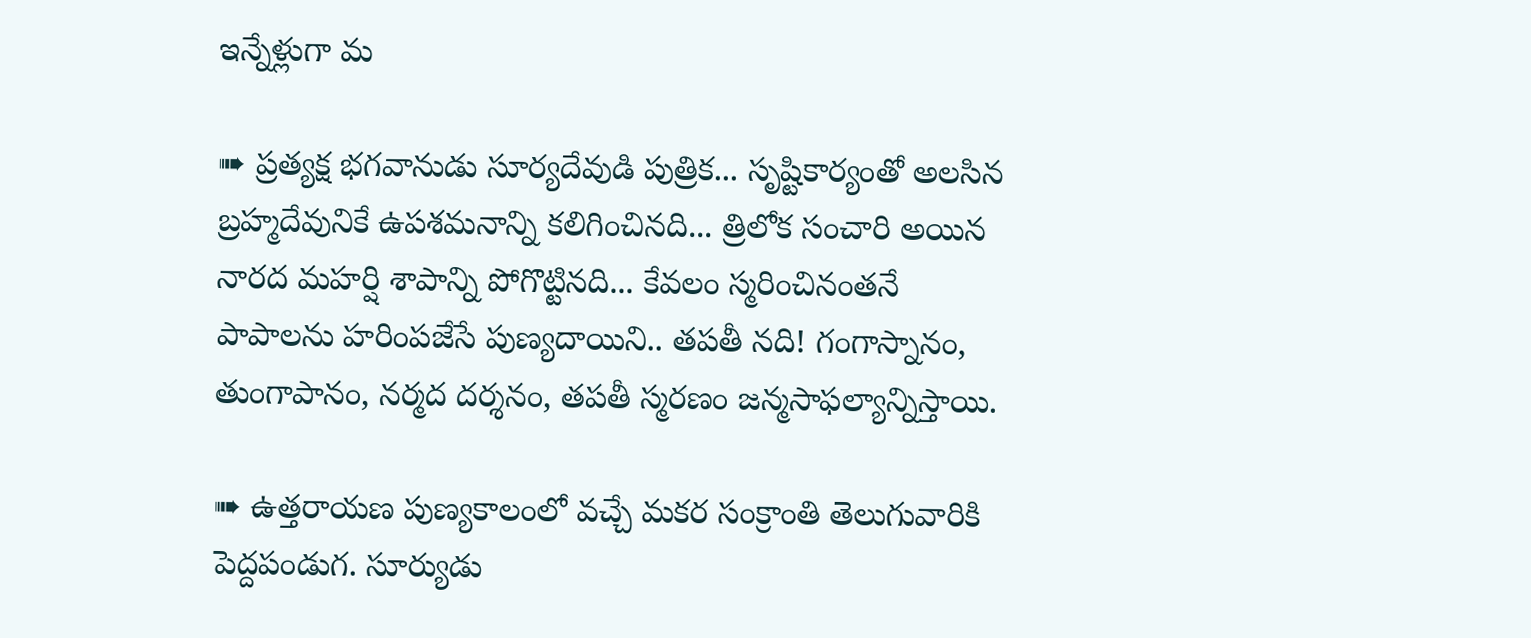ఇన్నేళ్లుగా మ

➠ ప్రత్యక్ష భగవానుడు సూర్యదేవుడి పుత్రిక... సృష్టికార్యంతో అలసిన బ్రహ్మదేవునికే ఉపశమనాన్ని కలిగించినది... త్రిలోక సంచారి అయిన నారద మహర్షి శాపాన్ని పోగొట్టినది... కేవలం స్మరించినంతనే పాపాలను హరింపజేసే పుణ్యదాయిని.. తపతీ నది! గంగాస్నానం, తుంగాపానం, నర్మద దర్శనం, తపతీ స్మరణం జన్మసాఫల్యాన్నిస్తాయి.

➠ ఉత్తరాయణ పుణ్యకాలంలో వచ్చే మకర సంక్రాంతి తెలుగువారికి పెద్దపండుగ. సూర్యుడు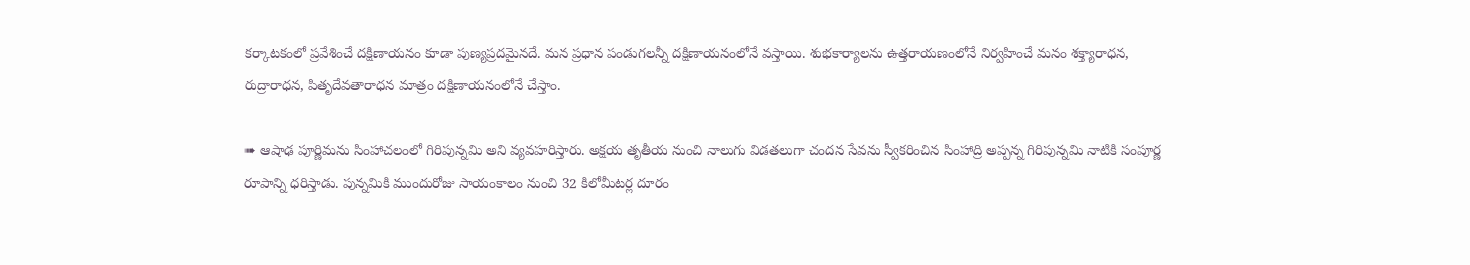కర్కాటకంలో ప్రవేశించే దక్షిణాయనం కూడా పుణ్యప్రదమైనదే. మన ప్రధాన పండుగలన్నీ దక్షిణాయనంలోనే వస్తాయి. శుభకార్యాలను ఉత్తరాయణంలోనే నిర్వహించే మనం శక్త్యారాధన, రుద్రారాధన, పితృదేవతారాధన మాత్రం దక్షిణాయనంలోనే చేస్తాం.

➠ ఆషాఢ పూర్ణిమను సింహాచలంలో గిరిపున్నమి అని వ్యవహరిస్తారు. అక్షయ తృతీయ నుంచి నాలుగు విడతలుగా చందన సేవను స్వీకరించిన సింహాద్రి అప్పన్న గిరిపున్నమి నాటికి సంపూర్ణ రూపాన్ని ధరిస్తాడు. పున్నమికి ముందురోజు సాయంకాలం నుంచి 32 కిలోమీటర్ల దూరం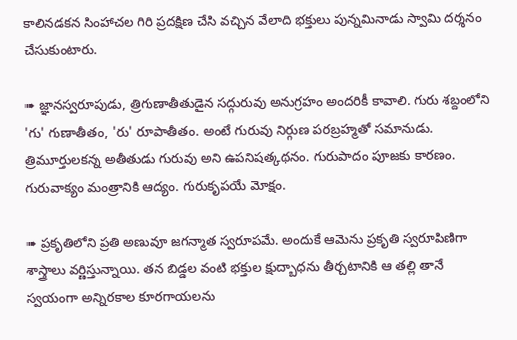కాలినడకన సింహాచల గిరి ప్రదక్షిణ చేసి వచ్చిన వేలాది భక్తులు పున్నమినాడు స్వామి దర్శనం చేసుకుంటారు.

➠ జ్ఞానస్వరూపుడు, త్రిగుణాతీతుడైన సద్గురువు అనుగ్రహం అందరికీ కావాలి. గురు శబ్దంలోని 'గు' గుణాతీతం, 'రు' రూపాతీతం. అంటే గురువు నిర్గుణ పరబ్రహ్మతో సమానుడు. త్రిమూర్తులకన్న అతీతుడు గురువు అని ఉపనిషత్కథనం. గురుపాదం పూజకు కారణం. గురువాక్యం మంత్రానికి ఆద్యం. గురుకృపయే మోక్షం.

➠ ప్రకృతిలోని ప్రతి అణువూ జగన్మాత స్వరూపమే. అందుకే ఆమెను ప్రకృతి స్వరూపిణిగా శాస్త్రాలు వర్ణిస్తున్నాయి. తన బిడ్డల వంటి భక్తుల క్షుద్బాధను తీర్చటానికి ఆ తల్లి తానే స్వయంగా అన్నిరకాల కూరగాయలను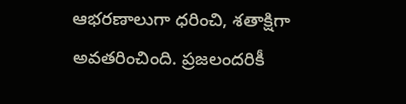ఆభరణాలుగా ధరించి, శతాక్షిగా అవతరించింది. ప్రజలందరికీ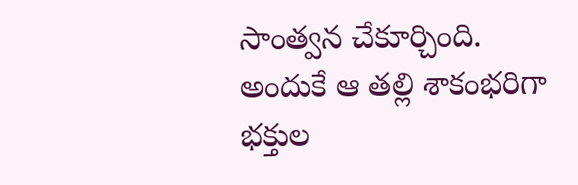సాంత్వన చేకూర్చింది. అందుకే ఆ తల్లి శాకంభరిగా భక్తుల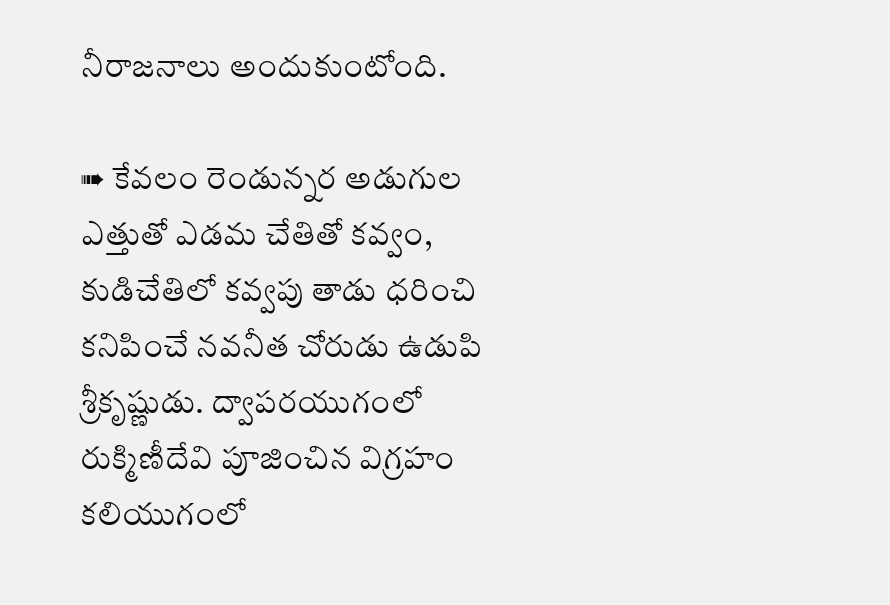నీరాజనాలు అందుకుంటోంది.

➠ కేవలం రెండున్నర అడుగుల ఎత్తుతో ఎడమ చేతితో కవ్వం, కుడిచేతిలో కవ్వపు తాడు ధరించి కనిపించే నవనీత చోరుడు ఉడుపి శ్రీకృష్ణుడు. ద్వాపరయుగంలో రుక్మిణీదేవి పూజించిన విగ్రహం కలియుగంలో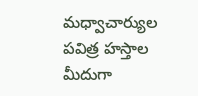మధ్వాచార్యుల పవిత్ర హస్తాల మీదుగా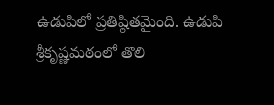ఉడుపిలో ప్రతిష్ఠితమైంది. ఉడుపి శ్రీకృష్ణమఠంలో తొలి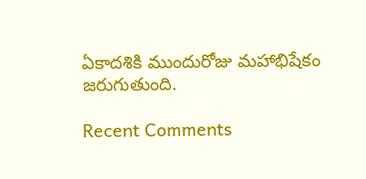ఏకాదశికి ముందురోజు మహాభిషేకం జరుగుతుంది.

Recent Comments